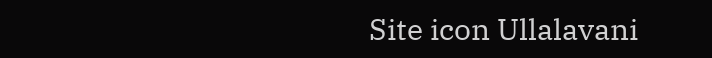Site icon Ullalavani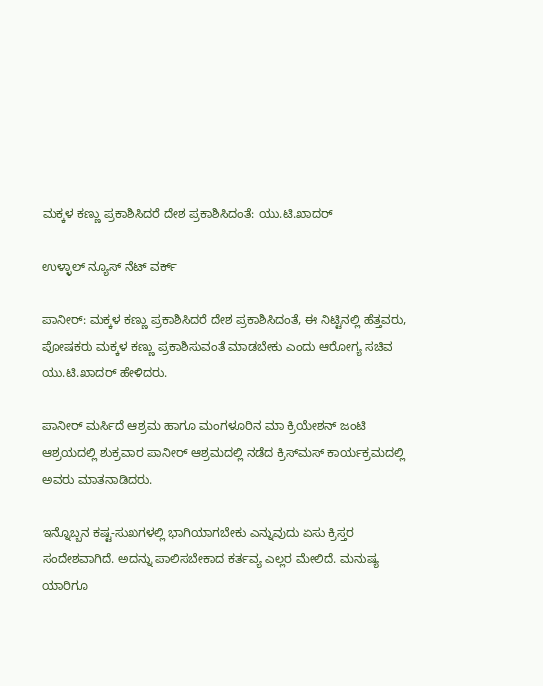ಮಕ್ಕಳ ಕಣ್ಣು ಪ್ರಕಾಶಿಸಿದರೆ ದೇಶ ಪ್ರಕಾಶಿಸಿದಂತೆ: ಯು.ಟಿ.ಖಾದರ್

ಉಳ್ಳಾಲ್ ನ್ಯೂಸ್ ನೆಟ್ ವರ್ಕ್

ಪಾನೀರ್: ಮಕ್ಕಳ ಕಣ್ಣು ಪ್ರಕಾಶಿಸಿದರೆ ದೇಶ ಪ್ರಕಾಶಿಸಿದಂತೆ, ಈ ನಿಟ್ಟಿನಲ್ಲಿ ಹೆತ್ತವರು, ಪೋಷಕರು ಮಕ್ಕಳ ಕಣ್ಣು ಪ್ರಕಾಶಿಸುವಂತೆ ಮಾಡಬೇಕು ಎಂದು ಆರೋಗ್ಯ ಸಚಿವ ಯು.ಟಿ.ಖಾದರ್ ಹೇಳಿದರು.

ಪಾನೀರ್ ಮರ್ಸಿದೆ ಆಶ್ರಮ ಹಾಗೂ ಮಂಗಳೂರಿನ ಮಾ ಕ್ರಿಯೇಶನ್ ಜಂಟಿ ಆಶ್ರಯದಲ್ಲಿ ಶುಕ್ರವಾರ ಪಾನೀರ್ ಆಶ್ರಮದಲ್ಲಿ ನಡೆದ ಕ್ರಿಸ್‍ಮಸ್ ಕಾರ್ಯಕ್ರಮದಲ್ಲಿ ಅವರು ಮಾತನಾಡಿದರು.

ಇನ್ನೊಬ್ಬನ ಕಷ್ಟ-ಸುಖಗಳಲ್ಲಿ ಭಾಗಿಯಾಗಬೇಕು ಎನ್ನುವುದು ಏಸು ಕ್ರಿಸ್ತರ ಸಂದೇಶವಾಗಿದೆ. ಅದನ್ನು ಪಾಲಿಸಬೇಕಾದ ಕರ್ತವ್ಯ ಎಲ್ಲರ ಮೇಲಿದೆ. ಮನುಷ್ಯ ಯಾರಿಗೂ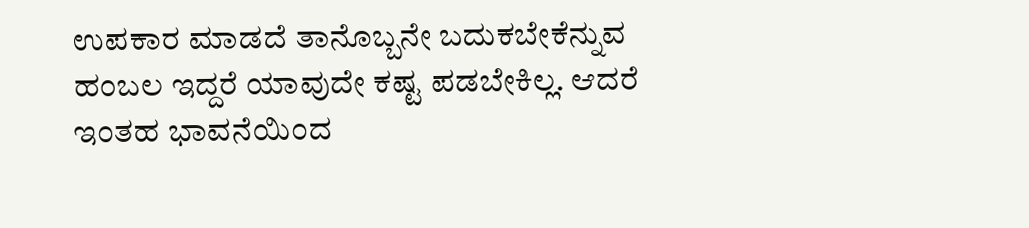ಉಪಕಾರ ಮಾಡದೆ ತಾನೊಬ್ಬನೇ ಬದುಕಬೇಕೆನ್ನುವ ಹಂಬಲ ಇದ್ದರೆ ಯಾವುದೇ ಕಷ್ಟ ಪಡಬೇಕಿಲ್ಲ. ಆದರೆ ಇಂತಹ ಭಾವನೆಯಿಂದ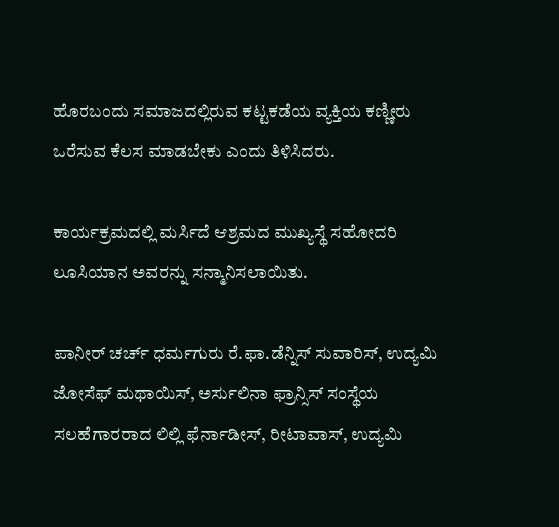ಹೊರಬಂದು ಸಮಾಜದಲ್ಲಿರುವ ಕಟ್ಟಕಡೆಯ ವ್ಯಕ್ತಿಯ ಕಣ್ಣೀರು ಒರೆಸುವ ಕೆಲಸ ಮಾಡಬೇಕು ಎಂದು ತಿಳಿಸಿದರು.

ಕಾರ್ಯಕ್ರಮದಲ್ಲಿ ಮರ್ಸಿದೆ ಆಶ್ರಮದ ಮುಖ್ಯಸ್ಥೆ ಸಹೋದರಿ ಲೂಸಿಯಾನ ಅವರನ್ನು ಸನ್ಮಾನಿಸಲಾಯಿತು.

ಪಾನೀರ್ ಚರ್ಚ್ ಧರ್ಮಗುರು ರೆ.ಫಾ.ಡೆನ್ನಿಸ್ ಸುವಾರಿಸ್, ಉದ್ಯಮಿ ಜೋಸೆಫ್ ಮಥಾಯಿಸ್, ಅರ್ಸುಲಿನಾ ಫ್ರಾನ್ಸಿಸ್ ಸಂಸ್ಥೆಯ ಸಲಹೆಗಾರರಾದ ಲಿಲ್ಲಿ ಫೆರ್ನಾಡೀಸ್, ರೀಟಾವಾಸ್, ಉದ್ಯಮಿ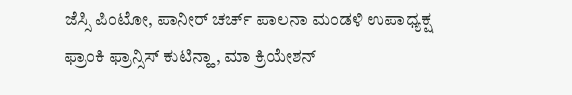ಜೆಸ್ಸಿ ಪಿಂಟೋ, ಪಾನೀರ್ ಚರ್ಚ್ ಪಾಲನಾ ಮಂಡಳಿ ಉಪಾಧ್ಯಕ್ಷ ಫ್ರಾಂಕಿ ಫ್ರಾನ್ಸಿಸ್ ಕುಟಿನ್ಹಾ, ಮಾ ಕ್ರಿಯೇಶನ್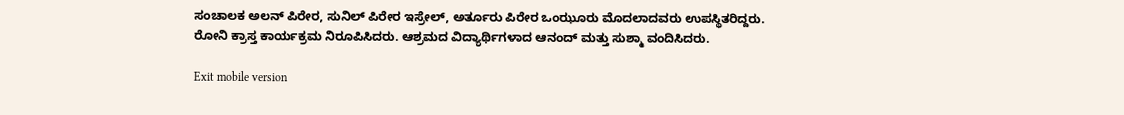ಸಂಚಾಲಕ ಅಲನ್ ಪಿರೇರ, ಸುನಿಲ್ ಪಿರೇರ ಇಸ್ರೇಲ್, ಅರ್ತೂರು ಪಿರೇರ ಒಂಝೂರು ಮೊದಲಾದವರು ಉಪಸ್ಥಿತರಿದ್ದರು.
ರೋನಿ ಕ್ರಾಸ್ತ ಕಾರ್ಯಕ್ರಮ ನಿರೂಪಿಸಿದರು. ಆಶ್ರಮದ ವಿದ್ಯಾರ್ಥಿಗಳಾದ ಆನಂದ್ ಮತ್ತು ಸುಶ್ಮಾ ವಂದಿಸಿದರು.

Exit mobile version